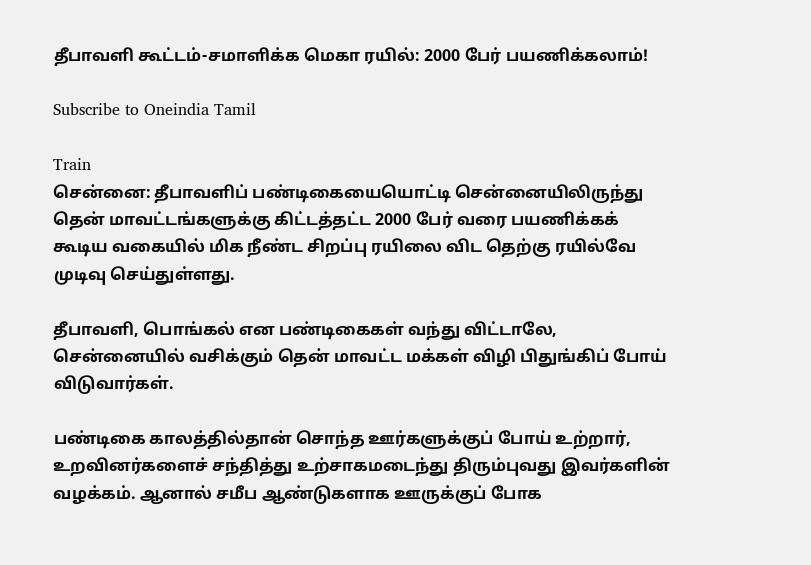தீபாவளி கூட்டம்-சமாளிக்க மெகா ரயில்: 2000 பேர் பயணிக்கலாம்!

Subscribe to Oneindia Tamil

Train
சென்னை: தீபாவளிப் பண்டிகையையொட்டி சென்னையிலிருந்து தென் மாவட்டங்களுக்கு கிட்டத்தட்ட 2000 பேர் வரை பயணிக்கக் கூடிய வகையில் மிக நீண்ட சிறப்பு ரயிலை விட தெற்கு ரயில்வே முடிவு செய்துள்ளது.

தீபாவளி, பொங்கல் என பண்டிகைகள் வந்து விட்டாலே, சென்னையில் வசிக்கும் தென் மாவட்ட மக்கள் விழி பிதுங்கிப் போய் விடுவார்கள்.

பண்டிகை காலத்தில்தான் சொந்த ஊர்களுக்குப் போய் உற்றார், உறவினர்களைச் சந்தித்து உற்சாகமடைந்து திரும்புவது இவர்களின் வழக்கம். ஆனால் சமீப ஆண்டுகளாக ஊருக்குப் போக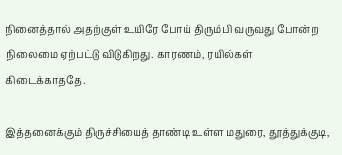நினைத்தால் அதற்குள் உயிரே போய் திரும்பி வருவது போன்ற நிலைமை ஏற்பட்டு விடுகிறது. காரணம், ரயில்கள் கிடைக்காததே.

இத்தனைக்கும் திருச்சியைத் தாண்டி உள்ள மதுரை, தூத்துக்குடி,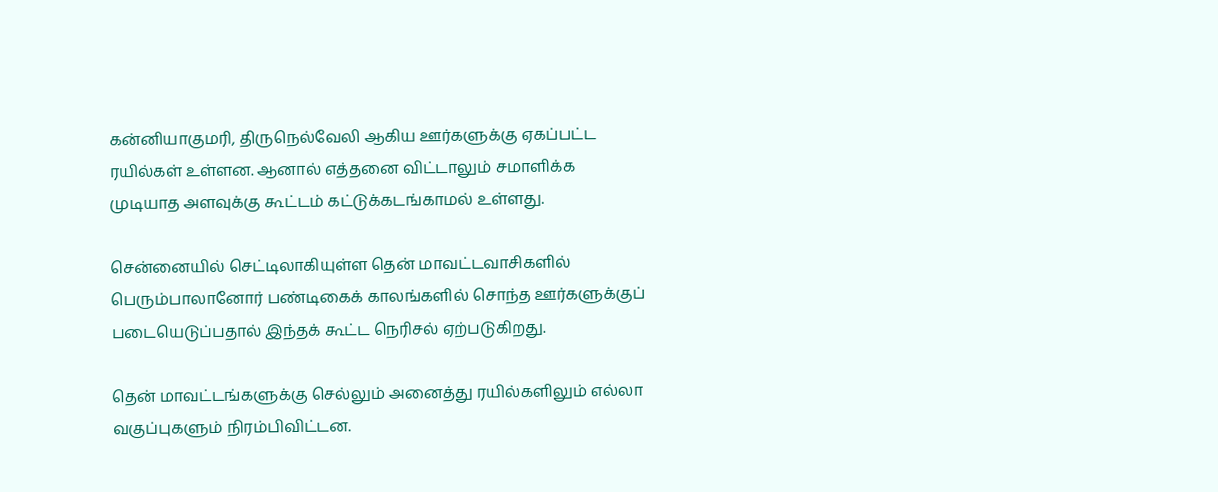கன்னியாகுமரி, திருநெல்வேலி ஆகிய ஊர்களுக்கு ஏகப்பட்ட ரயில்கள் உள்ளன. ஆனால் எத்தனை விட்டாலும் சமாளிக்க முடியாத அளவுக்கு கூட்டம் கட்டுக்கடங்காமல் உள்ளது.

சென்னையில் செட்டிலாகியுள்ள தென் மாவட்டவாசிகளில் பெரும்பாலானோர் பண்டிகைக் காலங்களில் சொந்த ஊர்களுக்குப் படையெடுப்பதால் இந்தக் கூட்ட நெரிசல் ஏற்படுகிறது.

தென் மாவட்டங்களுக்கு செல்லும் அனைத்து ரயில்களிலும் எல்லா வகுப்புகளும் நிரம்பிவிட்டன.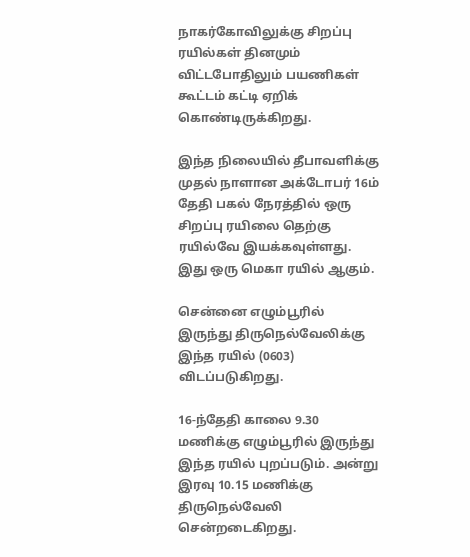நாகர்கோவிலுக்கு சிறப்பு ரயில்கள் தினமும் விட்டபோதிலும் பயணிகள் கூட்டம் கட்டி ஏறிக் கொண்டிருக்கிறது.

இந்த நிலையில் தீபாவளிக்கு முதல் நாளான அக்டோபர் 16ம் தேதி பகல் நேரத்தில் ஒரு சிறப்பு ரயிலை தெற்கு ரயில்வே இயக்கவுள்ளது. இது ஒரு மெகா ரயில் ஆகும்.

சென்னை எழும்பூரில் இருந்து திருநெல்வேலிக்கு இந்த ரயில் (0603) விடப்படுகிறது.

16-ந்தேதி காலை 9.30 மணிக்கு எழும்பூரில் இருந்து இந்த ரயில் புறப்படும். அன்று இரவு 10.15 மணிக்கு திருநெல்வேலி சென்றடைகிறது.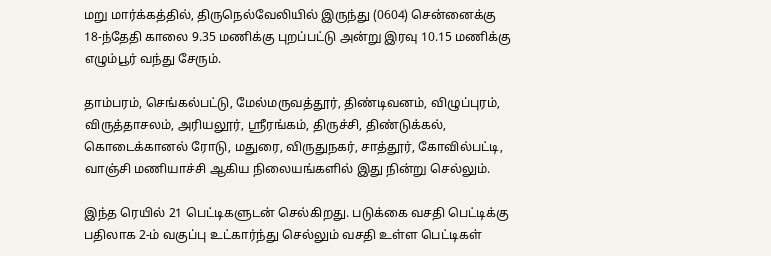மறு மார்க்கத்தில், திருநெல்வேலியில் இருந்து (0604) சென்னைக்கு 18-ந்தேதி காலை 9.35 மணிக்கு புறப்பட்டு அன்று இரவு 10.15 மணிக்கு எழும்பூர் வந்து சேரும்.

தாம்பரம், செங்கல்பட்டு, மேல்மருவத்தூர், திண்டிவனம், விழுப்புரம், விருத்தாசலம், அரியலூர், ஸ்ரீரங்கம், திருச்சி, திண்டுக்கல், கொடைக்கானல் ரோடு, மதுரை, விருதுநகர், சாத்தூர், கோவில்பட்டி, வாஞ்சி மணியாச்சி ஆகிய நிலையங்களில் இது நின்று செல்லும்.

இந்த ரெயில் 21 பெட்டிகளுடன் செல்கிறது. படுக்கை வசதி பெட்டிக்கு பதிலாக 2-ம் வகுப்பு உட்கார்ந்து செல்லும் வசதி உள்ள பெட்டிகள்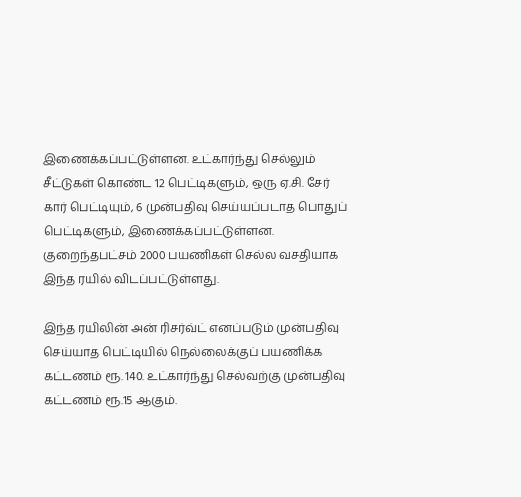இணைக்கப்பட்டுள்ளன. உட்கார்ந்து செல்லும் சீட்டுகள் கொண்ட 12 பெட்டிகளும், ஒரு ஏ.சி. சேர் கார் பெட்டியும், 6 முன்பதிவு செய்யப்படாத பொதுப் பெட்டிகளும், இணைக்கப்பட்டுள்ளன. குறைந்தபட்சம் 2000 பயணிகள் செல்ல வசதியாக இந்த ரயில் விடப்பட்டுள்ளது.

இந்த ரயிலின் அன் ரிசர்வ்ட் எனப்படும் முன்பதிவு செய்யாத பெட்டியில் நெல்லைக்குப் பயணிக்க கட்டணம் ரூ. 140. உட்கார்ந்து செல்வற்கு முன்பதிவு கட்டணம் ரூ.15 ஆகும்.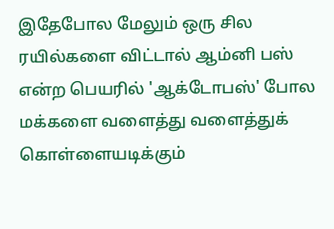இதேபோல மேலும் ஒரு சில ரயில்களை விட்டால் ஆம்னி பஸ் என்ற பெயரில் 'ஆக்டோபஸ்' போல மக்களை வளைத்து வளைத்துக் கொள்ளையடிக்கும்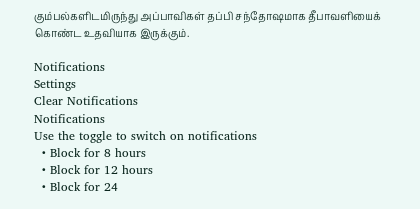கும்பல்களிடமிருந்து அப்பாவிகள் தப்பி சந்தோஷமாக தீபாவளியைக் கொண்ட உதவியாக இருக்கும்.

Notifications
Settings
Clear Notifications
Notifications
Use the toggle to switch on notifications
  • Block for 8 hours
  • Block for 12 hours
  • Block for 24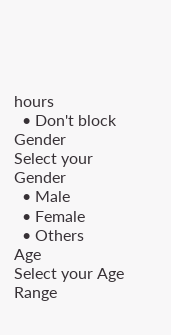hours
  • Don't block
Gender
Select your Gender
  • Male
  • Female
  • Others
Age
Select your Age Range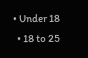• Under 18
  • 18 to 25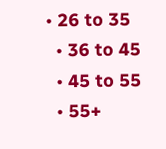• 26 to 35
  • 36 to 45
  • 45 to 55
  • 55+